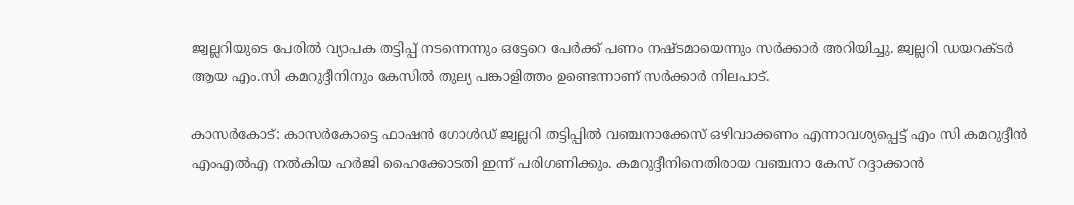ജ്വല്ലറിയുടെ പേരിൽ വ്യാപക തട്ടിപ്പ് നടന്നെന്നും ഒട്ടേറെ പേർക്ക് പണം നഷ്ടമായെന്നും സർക്കാർ അറിയിച്ചു. ജ്വല്ലറി ഡയറക്ടർ ആയ എം.സി കമറുദ്ദീനിനും കേസിൽ തുല്യ പങ്കാളിത്തം ഉണ്ടെന്നാണ് സർക്കാർ നിലപാട്.

കാസർകോട്: കാസർകോട്ടെ ഫാഷൻ ഗോൾഡ് ജ്വല്ലറി തട്ടിപ്പിൽ വഞ്ചനാക്കേസ് ഒഴിവാക്കണം എന്നാവശ്യപ്പെട്ട് എം സി കമറുദ്ദീൻ എംഎൽഎ നൽകിയ ഹർജി ഹൈക്കോടതി ഇന്ന് പരിഗണിക്കും. കമറുദ്ദീനിനെതിരായ വഞ്ചനാ കേസ് റദ്ദാക്കാൻ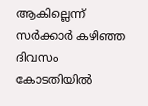ആകില്ലെന്ന് സർക്കാർ കഴിഞ്ഞ ദിവസം കോടതിയിൽ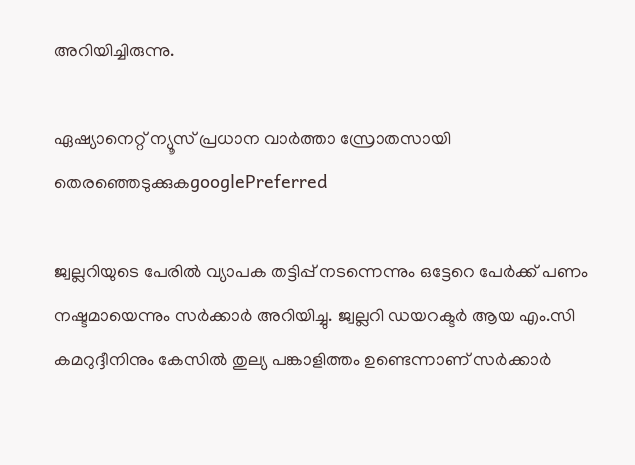അറിയിച്ചിരുന്നു.

ഏഷ്യാനെറ്റ് ന്യൂസ് പ്രധാന വാർത്താ സ്രോതസായി തെരഞ്ഞെടുക്കുകgooglePreferred

ജ്വല്ലറിയുടെ പേരിൽ വ്യാപക തട്ടിപ്പ് നടന്നെന്നും ഒട്ടേറെ പേർക്ക് പണം നഷ്ടമായെന്നും സർക്കാർ അറിയിച്ചു. ജ്വല്ലറി ഡയറക്ടർ ആയ എം.സി കമറുദ്ദീനിനും കേസിൽ തുല്യ പങ്കാളിത്തം ഉണ്ടെന്നാണ് സർക്കാർ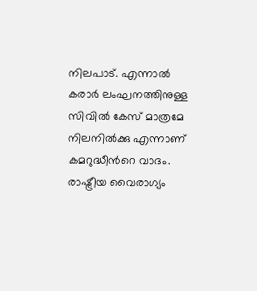നിലപാട്. എന്നാൽ കരാർ ലംഘനത്തിനുള്ള സിവിൽ കേസ് മാത്രമേ നിലനിൽക്കു എന്നാണ് കമറുദ്ധീൻറെ വാദം. രാഷ്ട്രീയ വൈരാഗ്യം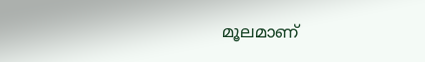മൂലമാണ്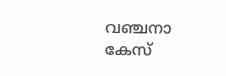വഞ്ചനാ കേസ്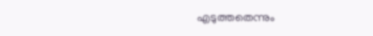എടുത്തതെന്നും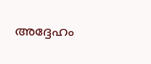അദ്ദേഹം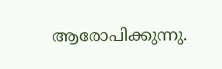ആരോപിക്കുന്നു.